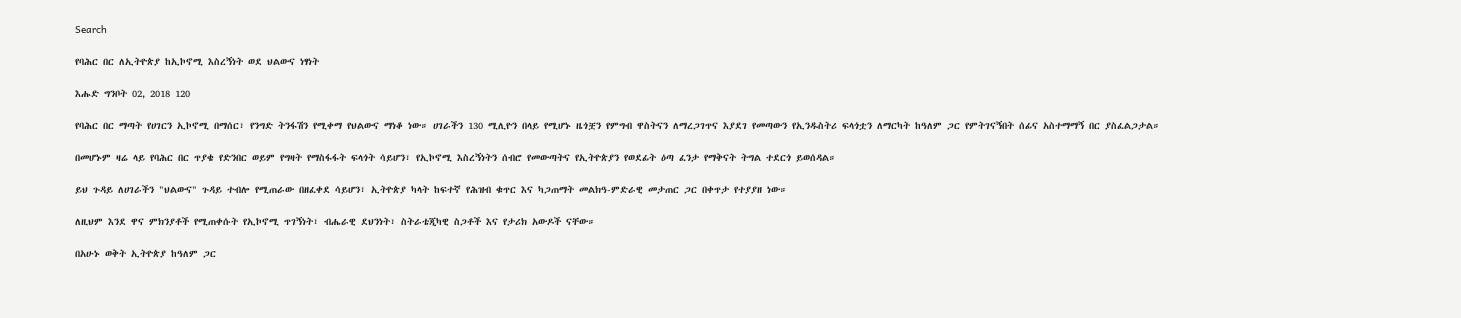Search

የባሕር በር ለኢትዮጵያ ከኢኮኖሚ እስረኝነት ወደ ህልውና ነፃነት

እሑድ ግንቦት 02, 2018 120

የባሕር በር ማጣት የሀገርን ኢኮኖሚ በማሰር፣ የንግድ ትንፋሽን የሚቀማ የህልውና ማነቆ ነው። ሀገራችን 130 ሚሊዮን በላይ የሚሆኑ ዜጎቿን የምግብ ዋስትናን ለማረጋገጥና እያደገ የመጣውን የኢንዱስትሪ ፍላጎቷን ለማርካት ከዓለም ጋር የምትገናኝበት ሰፊና አስተማማኝ በር ያስፈልጋታል።

በመሆኑም ዛሬ ላይ የባሕር በር ጥያቄ የድንበር ወይም የግዛት የማስፋፋት ፍላጎት ሳይሆን፣ የኢኮኖሚ እስረኝነትን ሰብሮ የመውጣትና የኢትዮጵያን የወደፊት ዕጣ ፈንታ የማቅናት ትግል ተደርጎ ይወሰዳል።

ይህ ጉዳይ ለሀገራችን "ህልውና" ጉዳይ ተብሎ የሚጠራው በዘፈቀደ ሳይሆን፣ ኢትዮጵያ ካላት ከፍተኛ የሕዝብ ቁጥር እና ካጋጠማት መልክዓ-ምድራዊ መታጠር ጋር በቀጥታ የተያያዘ ነው።

ለዚህም እንደ ዋና ምክንያቶች የሚጠቀሱት የኢኮኖሚ ጥገኝነት፣ ብሔራዊ ደህንነት፣ ስትራቴጂካዊ ስጋቶች እና የታሪክ አውዶች ናቸው።

በአሁኑ ወቅት ኢትዮጵያ ከዓለም ጋር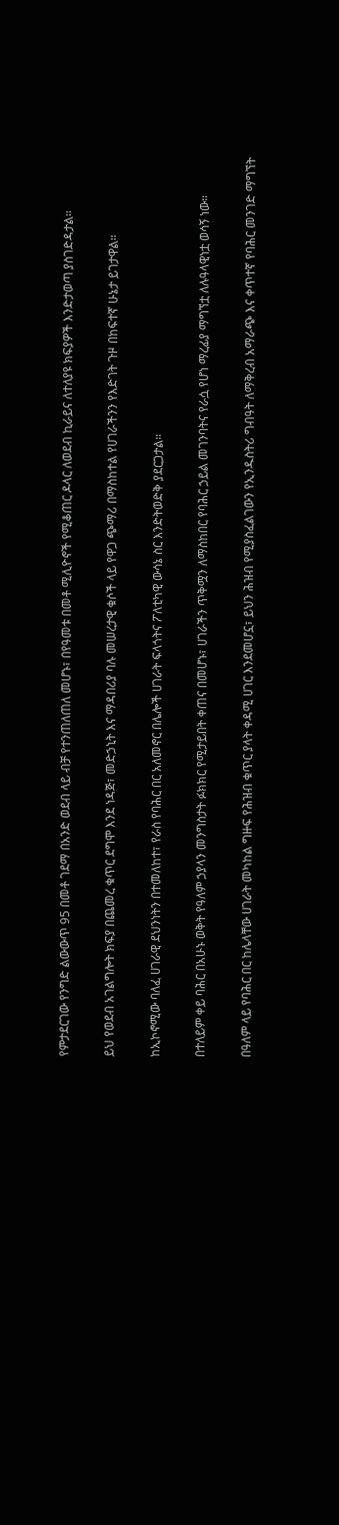የምታደርገው የንግድ ልውውጥ 95 በመቶ ገደማ በአንድ ወደብ ላይ ብቻ የተንጠለጠለ መሆኑ፣ በየዓመቱ በመቶ ሚሊዮኖች የሚቆጠር ዶላር ለወደብ ኪራይና ለተለያዩ ክፍያዎች እንድታወጣ ያስገድዳታል።

ይህ የወደብ አገልግሎት ክፍያ በጨመረ ቁጥር ደግሞ እንደ ነዳጅ፣ መድኃኒት እና ማዳበሪያ ባሉ መሠረታዊ ቁሶች ላይ የዋጋ ጭማሪ በማስከተል የሀገራችንን የእድገት ጉዞ በከፍተኛ ሁኔታ ይገታዋል።

ከኢኮኖሚው ባለፈ ሀገራዊ ደህንነትን በተመለከተ፣ የራስ የባሕር በር አለመኖር በሌሎች ሀገራት ፍላጎትና ፖለቲካዊ ውሳኔ ስር እንድትወድቅ ያደርጋታል።

በተለይም ቀይ ባሕር በአሁኑ ወቅት የዓለም ኃያላን መንግስታት ፉክክር የሚታይበት ቀጠና በመሆኑ፣ ሀገራችን ጥቅሟን ለማስከበር የባሕር ኃይል መገንባትና የራሷ የሆነ ማረፊያ ማግኘቷ ለሉዓላዊነቷ ወሳኝ ነው።

በዓለም ላይ የባሕር በር ከሌላቸው ሀገራት መካከል ግዙፍ የሕዝብ ቁጥር ያላት ቀዳሚ ሀገር እንደመሆኗ፣ ይህን ሕዝብ የሚያስፈልገውን የኢንዱስትሪ ግብዓት ለማቅረብ አማራጭ እና ቀጥተኛ የባሕር መንገድ ማግኘት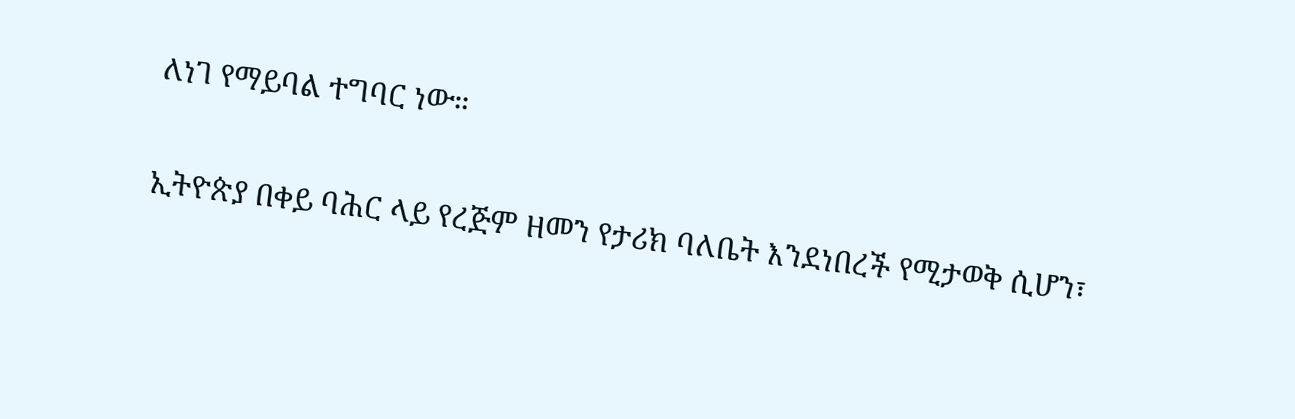ለነገ የማይባል ተግባር ነው።

ኢትዮጵያ በቀይ ባሕር ላይ የረጅም ዘመን የታሪክ ባለቤት እንደነበረች የሚታወቅ ሲሆን፣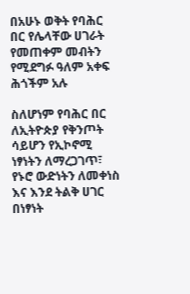በአሁኑ ወቅት የባሕር በር የሌላቸው ሀገራት የመጠቀም መብትን የሚደግፉ ዓለም አቀፍ ሕጎችም አሉ

ስለሆነም የባሕር በር ለኢትዮጵያ የቅንጦት ሳይሆን የኢኮኖሚ ነፃነትን ለማረጋገጥ፣ የኑሮ ውድነትን ለመቀነስ እና እንደ ትልቅ ሀገር በነፃነት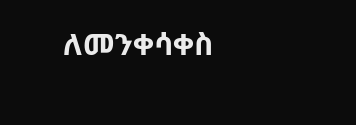ለመንቀሳቀስ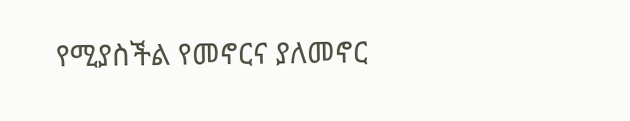የሚያስችል የመኖርና ያለመኖር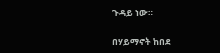ጉዳይ ነው።

በሃይማኖት ከበደ